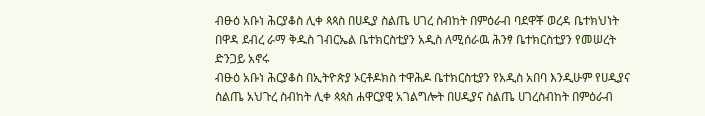ብፁዕ አቡነ ሕርያቆስ ሊቀ ጳጳስ በሀዲያ ስልጤ ሀገረ ስብከት በምዕራብ ባደዋቾ ወረዳ ቤተክህነት በዋዳ ደብረ ራማ ቅዱስ ገብርኤል ቤተክርስቲያን አዲስ ለሚሰራዉ ሕንፃ ቤተክርስቲያን የመሠረት ድንጋይ አኖሩ
ብፁዕ አቡነ ሕርያቆስ በኢትዮጵያ ኦርቶዶክስ ተዋሕዶ ቤተክርስቲያን የአዲስ አበባ እንዲሁም የሀዲያና ስልጤ አህጉረ ስብከት ሊቀ ጳጳስ ሐዋርያዊ አገልግሎት በሀዲያና ስልጤ ሀገረስብከት በምዕራብ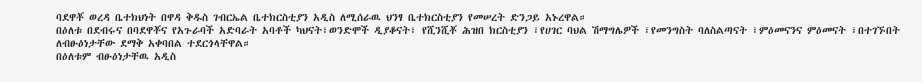ባደዋቾ ወረዳ ቤተክህነት በዋዳ ቅዱስ ገብርኤል ቤተክርስቲያን አዲስ ለሚሰራዉ ህንፃ ቤተክርስቲያን የመሠረት ድንጋይ አኑረዋል።
በዕለቱ በደብሩና በባደዋቾና የአጉራባች አድባራት አባቶች ካህናት፣ወንድሞች ዲያቆናት፣ የሺንሺቾ ሕዝበ ክርስቲያን ፣የሀገር ባህል ሽማግሌዎች ፣የመንግስት ባለስልጣናት ፣ምዕመናንና ምዕመናት ፣በተገኙበት ለብፁዕነታቸው ደማቅ አቀባበል ተደርጎላቸዋል።
በዕለቱም ብፁዕነታቸዉ አዲስ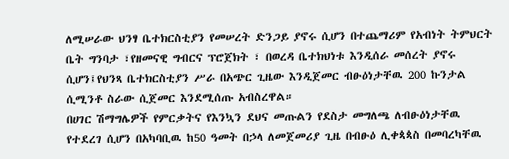ለሚሠራው ህንፃ ቤተክርስቲያን የመሠረት ድንጋይ ያኖሩ ሲሆን በተጨማሪም የአብነት ትምህርት ቤት ግንባታ ፣የዘመናዊ ግብርና ፕሮጀክት ፣ በወረዳ ቤተክህነቱ እንዲሰራ መሰረት ያኖሩ ሲሆን፤የህንጻ ቤተክርስቲያን ሥራ በአጭር ጊዜው እንዲጀመር ብፁዕነታቸዉ 200 ኩንታል ሲሚንቶ ስራው ሲጀመር እንደሚሰጡ አብስረዋል።
በሀገር ሽማግሌዎች የምርቃትና የእንኳን ደህና መጡልን የደስታ መግለጫ ለብፁዕነታቸዉ የተደረገ ሲሆን በአካባቢዉ ከ50 ዓመት በኃላ ለመጀመሪያ ጊዜ በብፁዕ ሊቀጳጳስ በመባረካቸዉ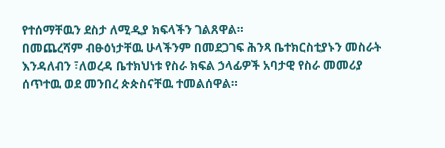የተሰማቸዉን ደስታ ለሚዲያ ክፍላችን ገልጸዋል።
በመጨረሻም ብፁዕነታቸዉ ሁላችንም በመደጋገፍ ሕንጻ ቤተክርስቲያኑን መስራት እንዳለብን ፣ለወረዳ ቤተክህነቱ የስራ ክፍል ኃላፊዎች አባታዊ የስራ መመሪያ ሰጥተዉ ወደ መንበረ ጵጵስናቸዉ ተመልሰዋል።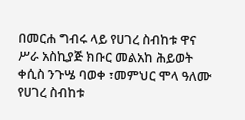በመርሐ ግብሩ ላይ የሀገረ ስብከቱ ዋና ሥራ አስኪያጅ ክቡር መልአከ ሕይወት ቀሲስ ንጉሤ ባወቀ ፣መምህር ሞላ ዓለሙ የሀገረ ስብከቱ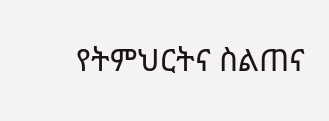የትምህርትና ስልጠና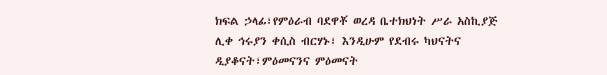ክፍል ኃላፊ፣የምዕራብ ባደዋቾ ወረዳ ቤተክህነት ሥራ አስኪያጅ ሊቀ ኅሩያን ቀሲስ ብርሃኑ፣ እንዲሁም የደብሩ ካህናትና ዲያቆናት፣ምዕመናንና ምዕመናት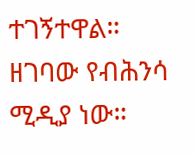ተገኝተዋል።
ዘገባው የብሕንሳ ሚዲያ ነው።